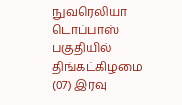நுவரெலியா டொப்பாஸ் பகுதியில் திங்கட்கிழமை (07) இரவு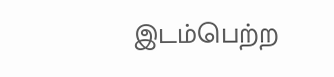இடம்பெற்ற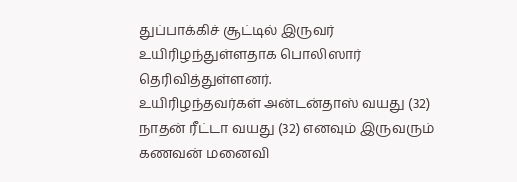துப்பாக்கிச் சூட்டில் இருவர் உயிரிழந்துள்ளதாக பொலிஸார் தெரிவித்துள்ளனர்.
உயிரிழந்தவர்கள் அன்டன்தாஸ் வயது (32) நாதன் ரீட்டா வயது (32) எனவும் இருவரும் கணவன் மனைவி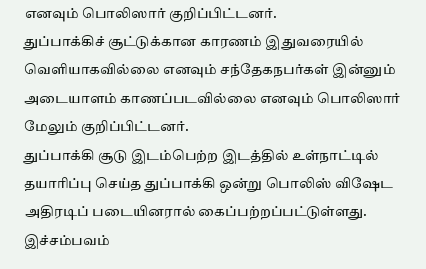எனவும் பொலிஸார் குறிப்பிட்டனர்.
துப்பாக்கிச் சூட்டுக்கான காரணம் இதுவரையில் வெளியாகவில்லை எனவும் சந்தேகநபர்கள் இன்னும் அடையாளம் காணப்படவில்லை எனவும் பொலிஸார் மேலும் குறிப்பிட்டனர்.
துப்பாக்கி சூடு இடம்பெற்ற இடத்தில் உள்நாட்டில் தயாரிப்பு செய்த துப்பாக்கி ஒன்று பொலிஸ் விஷேட அதிரடிப் படையினரால் கைப்பற்றப்பட்டுள்ளது.
இச்சம்பவம்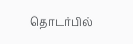தொடர்பில்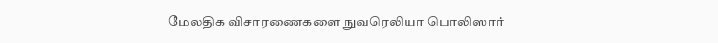மேலதிக விசாரணைகளை நுவரெலியா பொலிஸார்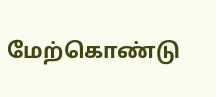மேற்கொண்டு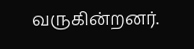வருகின்றனர்.